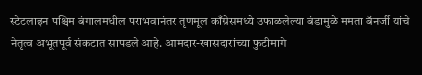स्टेटलाइन पश्चिम बंगालमधील पराभवानंतर तृणमूल काँग्रेसमध्ये उफाळलेल्या बंडामुळे ममता बॅनर्जी यांचे नेतृत्व अभूतपूर्व संकटात सापडले आहे. आमदार-खासदारांच्या फुटीमागे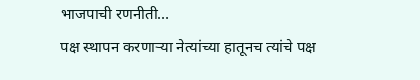भाजपाची रणनीती…
पक्ष स्थापन करणाऱ्या नेत्यांच्या हातूनच त्यांचे पक्ष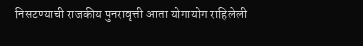निसटण्याची राजकीय पुनरावृत्ती आता योगायोग राहिलेली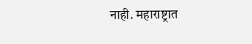नाही. महाराष्ट्रात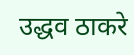उद्धव ठाकरे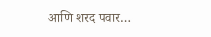आणि शरद पवार…